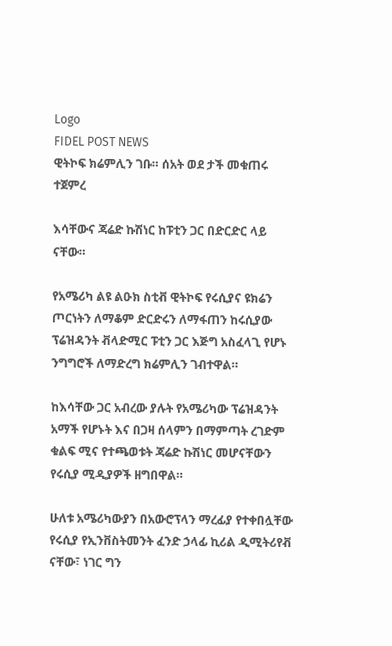Logo
FIDEL POST NEWS
ዊትኮፍ ክሬምሊን ገቡ። ሰአት ወደ ታች መቁጠሩ ተጀምረ

እሳቸውና ጃሬድ ኩሽነር ከፑቲን ጋር በድርድር ላይ ናቸው።

የአሜሪካ ልዩ ልዑክ ስቲቭ ዊትኮፍ የሩሲያና ዩክሬን ጦርነትን ለማቆም ድርድሩን ለማፋጠን ከሩሲያው ፕሬዝዳንት ቭላድሚር ፑቲን ጋር እጅግ አስፈላጊ የሆኑ ንግግሮች ለማድረግ ክሬምሊን ገብተዋል።

ከእሳቸው ጋር አብረው ያሉት የአሜሪካው ፕሬዝዳንት አማች የሆኑት እና በጋዛ ሰላምን በማምጣት ረገድም ቁልፍ ሚና የተጫወቱት ጃሬድ ኩሽነር መሆናቸውን የሩሲያ ሚዲያዎች ዘግበዋል።

ሁለቱ አሜሪካውያን በአውሮፕላን ማረፊያ የተቀበሏቸው የሩሲያ የኢንቨስትመንት ፈንድ ኃላፊ ኪሪል ዲሚትሪየቭ ናቸው፣ ነገር ግን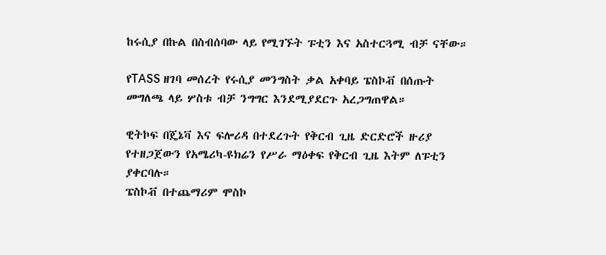ከሩሲያ በኩል በስብሰባው ላይ የሚገኙት ፑቲን እና አስተርጓሚ ብቻ ናቸው።

የTASS ዘገባ መሰረት የሩሲያ መንግስት ቃል አቀባይ ፔስኮቭ በሰጡት መግለጫ ላይ ሦስቱ ብቻ ንግግር እንደሚያደርጉ አረጋግጠዋል።

ዊትኮፍ በጄኔቫ እና ፍሎሪዳ በተደረጉት የቅርብ ጊዜ ድርድሮች ዙሪያ የተዘጋጀውን የአሜሪካ-ዩክሬን የሥራ ማዕቀፍ የቅርብ ጊዜ እትም ለፑቲን ያቀርባሉ።
ፔስኮቭ በተጨማሪም ሞስኮ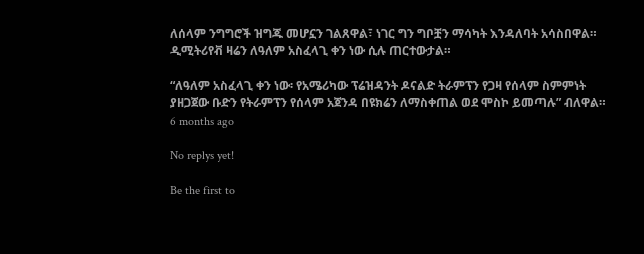ለሰላም ንግግሮች ዝግጁ መሆኗን ገልጸዋል፣ ነገር ግን ግቦቿን ማሳካት እንዳለባት አሳስበዋል።
ዲሚትሪየቭ ዛሬን ለዓለም አስፈላጊ ቀን ነው ሲሉ ጠርተውታል።

“ለዓለም አስፈላጊ ቀን ነው፡ የአሜሪካው ፕሬዝዳንት ዶናልድ ትራምፕን የጋዛ የሰላም ስምምነት ያዘጋጀው ቡድን የትራምፕን የሰላም አጀንዳ በዩክሬን ለማስቀጠል ወደ ሞስኮ ይመጣሉ” ብለዋል።
6 months ago

No replys yet!

Be the first to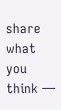share what you think —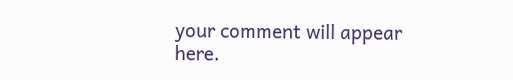your comment will appear here.